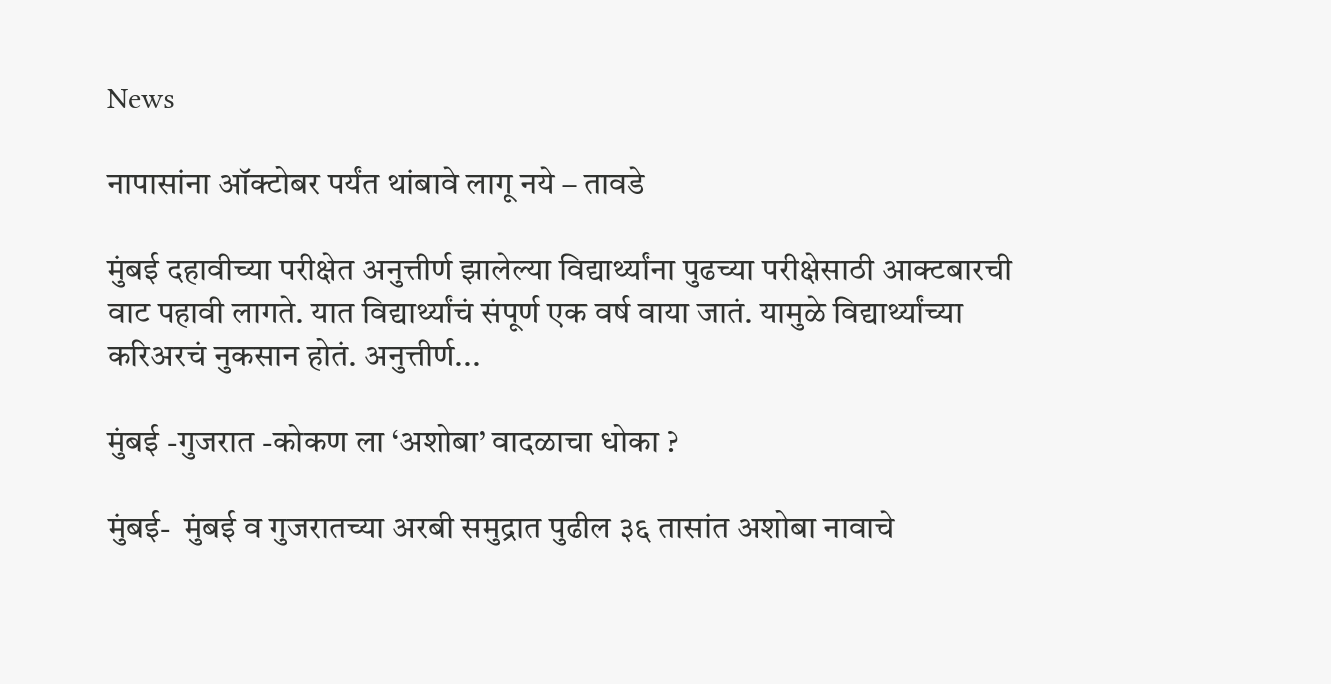News

नापासांना ऑक्टोबर पर्यंत थांबावे लागू नये – तावडे

मुंबई दहावीच्या परीक्षेत अनुत्तीर्ण झालेल्या विद्यार्थ्यांना पुढच्या परीक्षेसाठी आक्टबारची वाट पहावी लागते. यात विद्यार्थ्यांचं संपूर्ण एक वर्ष वाया जातं. यामुळे विद्यार्थ्यांच्या करिअरचं नुकसान होतं. अनुत्तीर्ण...

मुंबई -गुजरात -कोकण ला ‘अशोबा’ वादळाचा धोका ?

मुंबई-  मुंबई व गुजरातच्या अरबी समुद्रात पुढील ३६ तासांत अशोबा नावाचे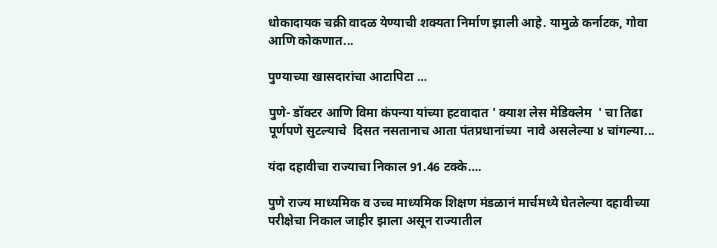धोकादायक चक्री वादळ येण्याची शक्यता निर्माण झाली आहे. यामुळे कर्नाटक, गोवा आणि कोकणात...

पुण्याच्या खासदारांचा आटापिटा …

पुणे- डॉक्टर आणि विमा कंपन्या यांच्या हटवादात ' क्याश लेस मेडिक्लेम  ' चा तिढा पूर्णपणे सुटल्याचे  दिसत नसतानाच आता पंतप्रधानांच्या  नावे असलेल्या ४ चांगल्या...

यंदा दहावीचा राज्याचा निकाल 91.46 टक्के….

पुणे राज्य माध्यमिक व उच्च माध्यमिक शिक्षण मंडळानं मार्चमध्ये घेतलेल्या दहावीच्या परीक्षेचा निकाल जाहीर झाला असून राज्यातील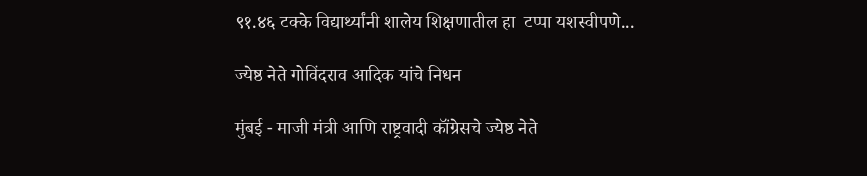९१.४६ टक्के विद्यार्थ्यांनी शालेय शिक्षणातील हा  टप्पा यशस्वीपणे...

ज्येष्ठ नेते गोविंदराव आदिक यांचे निधन

मुंबई - माजी मंत्री आणि राष्ट्रवादी कॉंग्रेसचे ज्येष्ठ नेते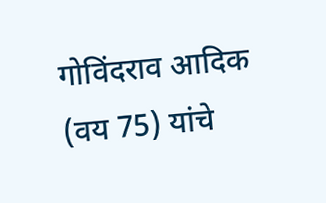गोविंदराव आदिक (वय 75) यांचे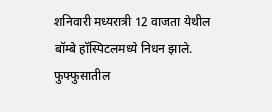शनिवारी मध्यरात्री 12 वाजता येथील बॉम्बे हॉस्पिटलमध्ये निधन झाले. फुफ्फुसातील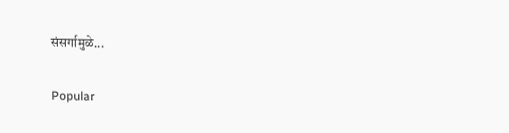संसर्गामुळे...

Popular